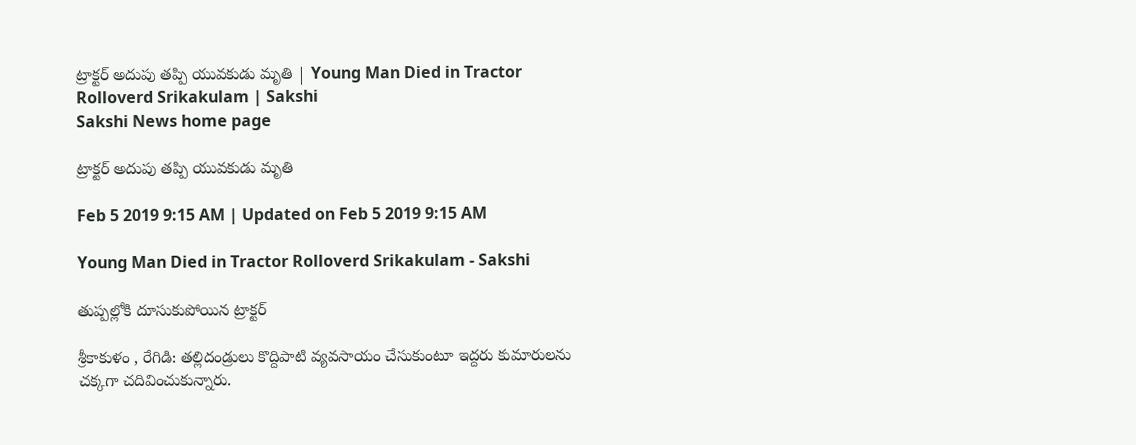ట్రాక్టర్‌ అదుపు తప్పి యువకుడు మృతి | Young Man Died in Tractor Rolloverd Srikakulam | Sakshi
Sakshi News home page

ట్రాక్టర్‌ అదుపు తప్పి యువకుడు మృతి

Feb 5 2019 9:15 AM | Updated on Feb 5 2019 9:15 AM

Young Man Died in Tractor Rolloverd Srikakulam - Sakshi

తుప్పల్లోకి దూసుకుపోయిన ట్రాక్టర్‌

శ్రీకాకుళం , రేగిడి: తల్లిదండ్రులు కొద్దిపాటి వ్యవసాయం చేసుకుంటూ ఇద్దరు కుమారులను చక్కగా చదివించుకున్నారు.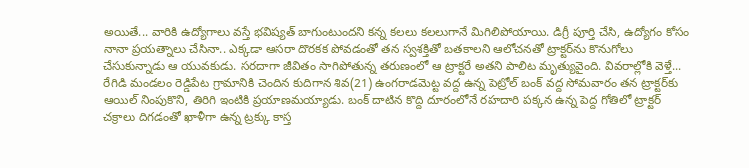అయితే... వారికి ఉద్యోగాలు వస్తే భవిష్యత్‌ బాగుంటుందని కన్న కలలు కలలుగానే మిగిలిపోయాయి. డిగ్రీ పూర్తి చేసి, ఉద్యోగం కోసం నానా ప్రయత్నాలు చేసినా.. ఎక్కడా ఆసరా దొరకక పోవడంతో తన స్వశక్తితో బతకాలని ఆలోచనతో ట్రాక్టర్‌ను కొనుగోలు చేసుకున్నాడు ఆ యువకుడు. సరదాగా జీవితం సాగిపోతున్న తరుణంలో ఆ ట్రాక్టరే అతని పాలిట మృత్యువైంది. వివరాల్లోకి వెళ్తే... రేగిడి మండలం రెడ్డిపేట గ్రామానికి చెందిన కుదిగాన శివ(21) ఉంగరాడమెట్ట వద్ద ఉన్న పెట్రోల్‌ బంక్‌ వద్ద సోమవారం తన ట్రాక్టర్‌కు ఆయిల్‌ నింపుకొని, తిరిగి ఇంటికి ప్రయాణమయ్యాడు. బంక్‌ దాటిన కొద్ది దూరంలోనే రహదారి పక్కన ఉన్న పెద్ద గోతిలో ట్రాక్టర్‌ చక్రాలు దిగడంతో ఖాళీగా ఉన్న ట్రక్కు కాస్త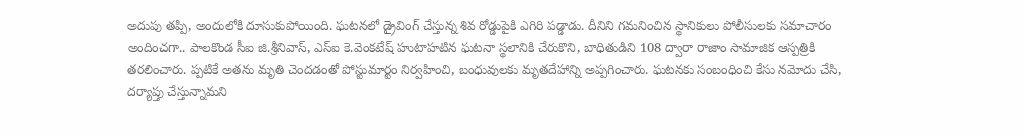అదుపు తప్పి, అందులోకి దూసుకుపోయింది. ఘటనలో డ్రైవింగ్‌ చేస్తున్న శివ రోడ్డుపైకి ఎగిరి పడ్డాడు. దీనిని గమనించిన స్థానికులు పోలీసులకు సమాచారం అందించగా.. పాలకొండ సీఐ జి.శ్రీనివాస్, ఎస్‌ఐ కె.వెంకటేష్‌ హుటాహటిన ఘటనా స్థలానికి చేరుకొని, బాధితుడిని 108 ద్వారా రాజాం సామాజిక ఆస్పత్రికి తరలించారు. ప్పటికే అతను మృతి చెందడంతో పోస్టుమార్టం నిర్వహించి, బంధువులకు మృతదేహాన్ని అప్పగించారు. ఘటనకు సంబంధించి కేసు నమోదు చేసి, దర్యాప్తు చేస్తున్నామని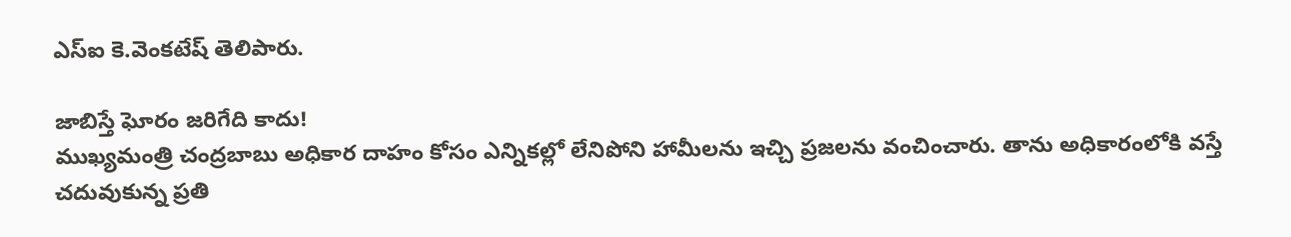ఎస్‌ఐ కె.వెంకటేష్‌ తెలిపారు.

జాబిస్తే ఘోరం జరిగేది కాదు!
ముఖ్యమంత్రి చంద్రబాబు అధికార దాహం కోసం ఎన్నికల్లో లేనిపోని హామీలను ఇచ్చి ప్రజలను వంచించారు. తాను అధికారంలోకి వస్తే చదువుకున్న ప్రతి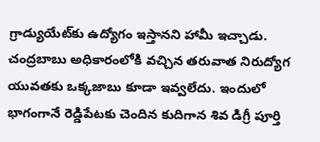గ్రాడ్యుయేట్‌కు ఉద్యోగం ఇస్తానని హామీ ఇచ్చాడు. చంద్రబాబు అధికారంలోకి వచ్చిన తరువాత నిరుద్యోగ యువతకు ఒక్కజాబు కూడా ఇవ్వలేదు. ఇందులో భాగంగానే రెడ్డిపేటకు చెందిన కుదిగాన శివ డిగ్రీ పూర్తి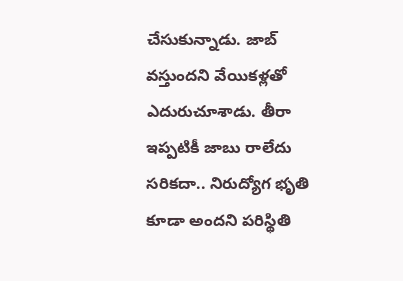చేసుకున్నాడు. జాబ్‌ వస్తుందని వేయికళ్లతో ఎదురుచూశాడు. తీరా ఇప్పటికీ జాబు రాలేదు సరికదా.. నిరుద్యోగ భృతి కూడా అందని పరిస్థితి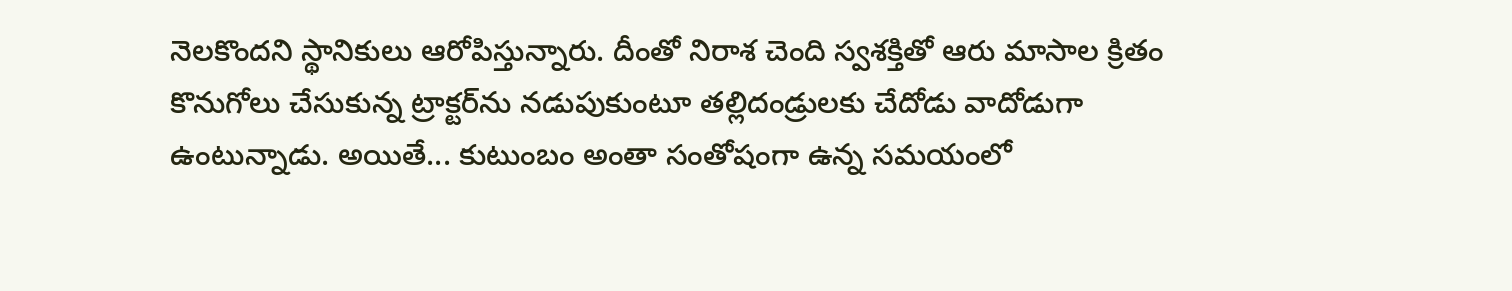నెలకొందని స్థానికులు ఆరోపిస్తున్నారు. దీంతో నిరాశ చెంది స్వశక్తితో ఆరు మాసాల క్రితం కొనుగోలు చేసుకున్న ట్రాక్టర్‌ను నడుపుకుంటూ తల్లిదండ్రులకు చేదోడు వాదోడుగా ఉంటున్నాడు. అయితే... కుటుంబం అంతా సంతోషంగా ఉన్న సమయంలో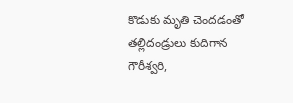కొడుకు మృతి చెందడంతో తల్లిదండ్రులు కుదిగాన గౌరీశ్వరి,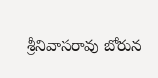శ్రీనివాసరావు బోరున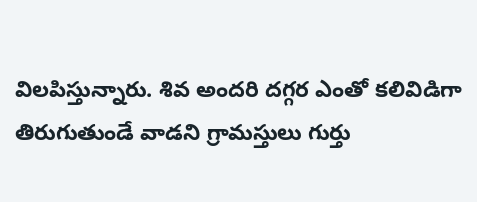విలపిస్తున్నారు. శివ అందరి దగ్గర ఎంతో కలివిడిగా తిరుగుతుండే వాడని గ్రామస్తులు గుర్తు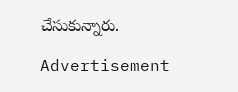చేసుకున్నారు.

Advertisement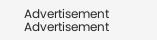Advertisement
Advertisement